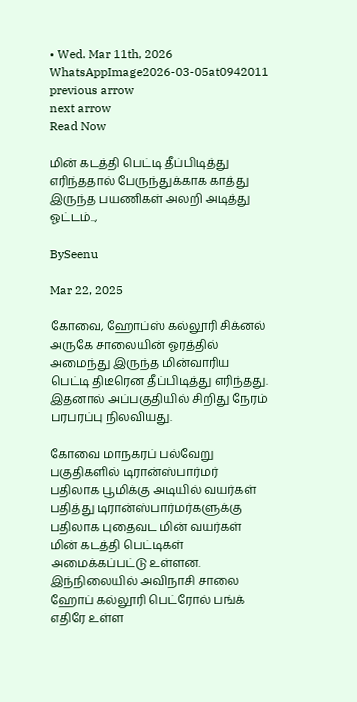• Wed. Mar 11th, 2026
WhatsAppImage2026-03-05at0942011
previous arrow
next arrow
Read Now

மின் கடத்தி பெட்டி தீப்பிடித்து எரிந்ததால் பேருந்துக்காக காத்து இருந்த பயணிகள் அலறி அடித்து ஓட்டம்..,

BySeenu

Mar 22, 2025

கோவை, ஹோப்ஸ் கல்லூரி சிக்னல் அருகே சாலையின் ஓரத்தில் அமைந்து இருந்த மின்வாரிய பெட்டி திடீரென தீப்பிடித்து எரிந்தது. இதனால் அப்பகுதியில் சிறிது நேரம் பரபரப்பு நிலவியது.

கோவை மாநகரப் பல்வேறு பகுதிகளில் டிரான்ஸ்பார்மர் பதிலாக பூமிக்கு அடியில் வயர்கள் பதித்து டிரான்ஸ்பார்மர்களுக்கு பதிலாக புதைவட மின் வயர்கள் மின் கடத்தி பெட்டிகள் அமைக்கப்பட்டு உள்ளன. இந்நிலையில் அவிநாசி சாலை ஹோப் கல்லூரி பெட்ரோல் பங்க் எதிரே உள்ள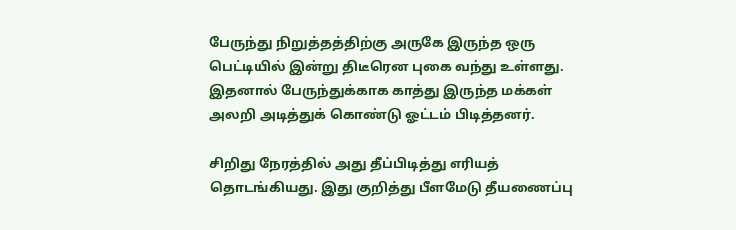பேருந்து நிறுத்தத்திற்கு அருகே இருந்த ஒரு பெட்டியில் இன்று திடீரென புகை வந்து உள்ளது. இதனால் பேருந்துக்காக காத்து இருந்த மக்கள் அலறி அடித்துக் கொண்டு ஓட்டம் பிடித்தனர்.

சிறிது நேரத்தில் அது தீப்பிடித்து எரியத் தொடங்கியது. இது குறித்து பீளமேடு தீயணைப்பு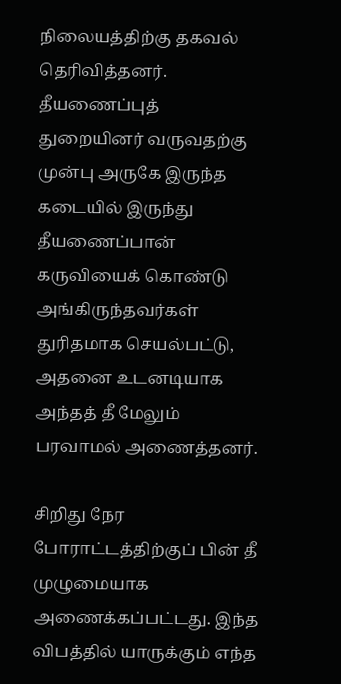நிலையத்திற்கு தகவல் தெரிவித்தனர். தீயணைப்புத் துறையினர் வருவதற்கு முன்பு அருகே இருந்த கடையில் இருந்து தீயணைப்பான் கருவியைக் கொண்டு அங்கிருந்தவர்கள் துரிதமாக செயல்பட்டு, அதனை உடனடியாக அந்தத் தீ மேலும் பரவாமல் அணைத்தனர்.

சிறிது நேர போராட்டத்திற்குப் பின் தீ முழுமையாக அணைக்கப்பட்டது. இந்த விபத்தில் யாருக்கும் எந்த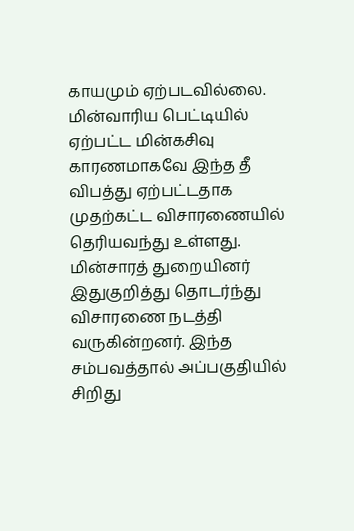காயமும் ஏற்படவில்லை. மின்வாரிய பெட்டியில் ஏற்பட்ட மின்கசிவு காரணமாகவே இந்த தீ விபத்து ஏற்பட்டதாக முதற்கட்ட விசாரணையில் தெரியவந்து உள்ளது. மின்சாரத் துறையினர் இதுகுறித்து தொடர்ந்து விசாரணை நடத்தி வருகின்றனர். இந்த சம்பவத்தால் அப்பகுதியில் சிறிது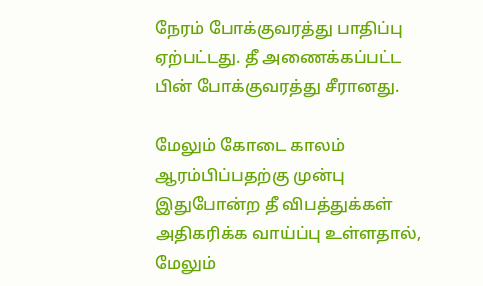நேரம் போக்குவரத்து பாதிப்பு ஏற்பட்டது. தீ அணைக்கப்பட்ட பின் போக்குவரத்து சீரானது.

மேலும் கோடை காலம் ஆரம்பிப்பதற்கு முன்பு இதுபோன்ற தீ விபத்துக்கள் அதிகரிக்க வாய்ப்பு உள்ளதால், மேலும்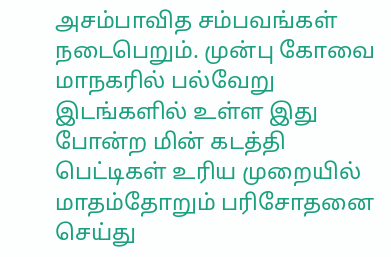அசம்பாவித சம்பவங்கள் நடைபெறும். முன்பு கோவை மாநகரில் பல்வேறு இடங்களில் உள்ள இது போன்ற மின் கடத்தி பெட்டிகள் உரிய முறையில் மாதம்தோறும் பரிசோதனை செய்து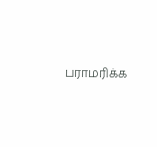பராமரிக்க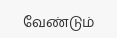வேண்டும்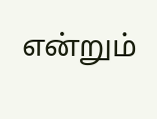என்றும்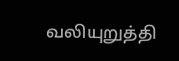வலியுறுத்தி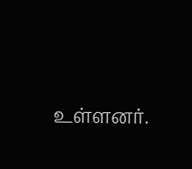உள்ளனர்.